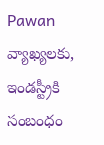Pawan వ్యాఖ్యలకు, ఇండస్ట్రీకి సంబంధం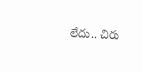లేదు.. చిరు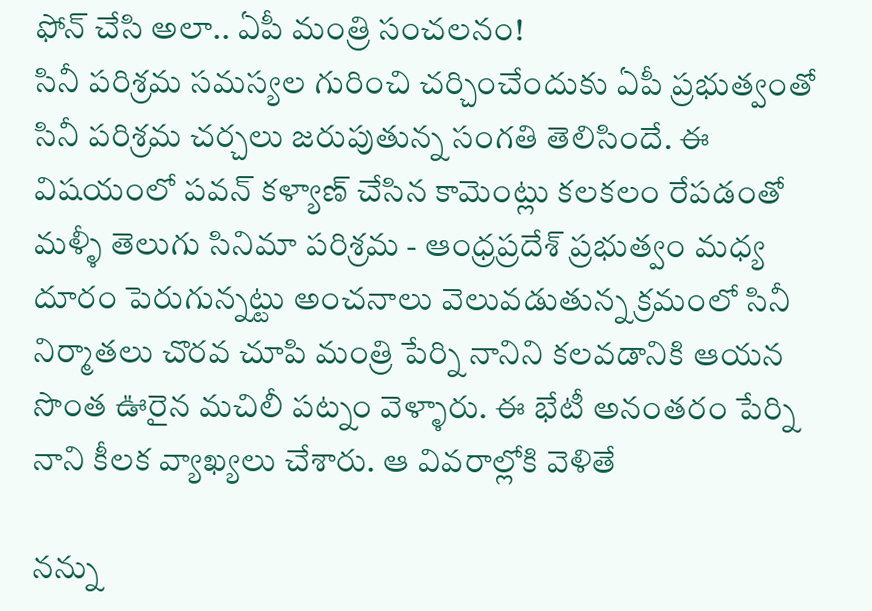ఫోన్ చేసి అలా.. ఏపీ మంత్రి సంచలనం!
సినీ పరిశ్రమ సమస్యల గురించి చర్చించేందుకు ఏపీ ప్రభుత్వంతో సినీ పరిశ్రమ చర్చలు జరుపుతున్న సంగతి తెలిసిందే. ఈ విషయంలో పవన్ కళ్యాణ్ చేసిన కామెంట్లు కలకలం రేపడంతో మళ్ళీ తెలుగు సినిమా పరిశ్రమ - ఆంధ్రప్రదేశ్ ప్రభుత్వం మధ్య దూరం పెరుగున్నట్టు అంచనాలు వెలువడుతున్న క్రమంలో సినీ నిర్మాతలు చొరవ చూపి మంత్రి పేర్ని నానిని కలవడానికి ఆయన సొంత ఊరైన మచిలీ పట్నం వెళ్ళారు. ఈ భేటీ అనంతరం పేర్ని నాని కీలక వ్యాఖ్యలు చేశారు. ఆ వివరాల్లోకి వెళితే

నన్ను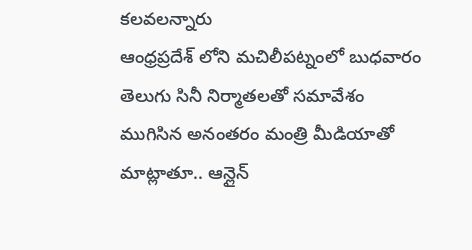కలవలన్నారు
ఆంధ్రప్రదేశ్ లోని మచిలీపట్నంలో బుధవారం తెలుగు సినీ నిర్మాతలతో సమావేశం ముగిసిన అనంతరం మంత్రి మీడియాతో మాట్లాతూ.. ఆన్లైన్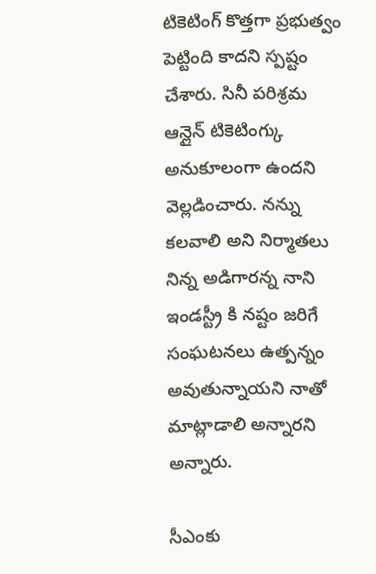టికెటింగ్ కొత్తగా ప్రభుత్వం పెట్టింది కాదని స్పష్టం చేశారు. సినీ పరిశ్రమ ఆన్లైన్ టికెటింగ్కు అనుకూలంగా ఉందని వెల్లడించారు. నన్ను కలవాలి అని నిర్మాతలు నిన్న అడిగారన్న నాని ఇండస్ట్రీ కి నష్టం జరిగే సంఘటనలు ఉత్పన్నం అవుతున్నాయని నాతో మాట్లాడాలి అన్నారని అన్నారు.

సీఎంకు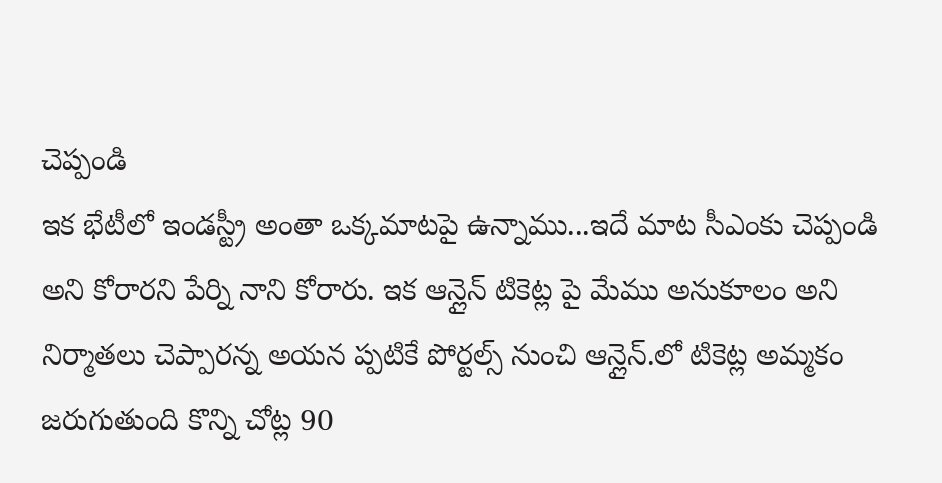చెప్పండి
ఇక భేటీలో ఇండస్ట్రీ అంతా ఒక్కమాటపై ఉన్నాము...ఇదే మాట సీఎంకు చెప్పండి అని కోరారని పేర్ని నాని కోరారు. ఇక ఆన్లైన్ టికెట్ల పై మేము అనుకూలం అని నిర్మాతలు చెప్పారన్న అయన ప్పటికే పోర్టల్స్ నుంచి ఆన్లైన్.లో టికెట్ల అమ్మకం జరుగుతుంది కొన్ని చోట్ల 90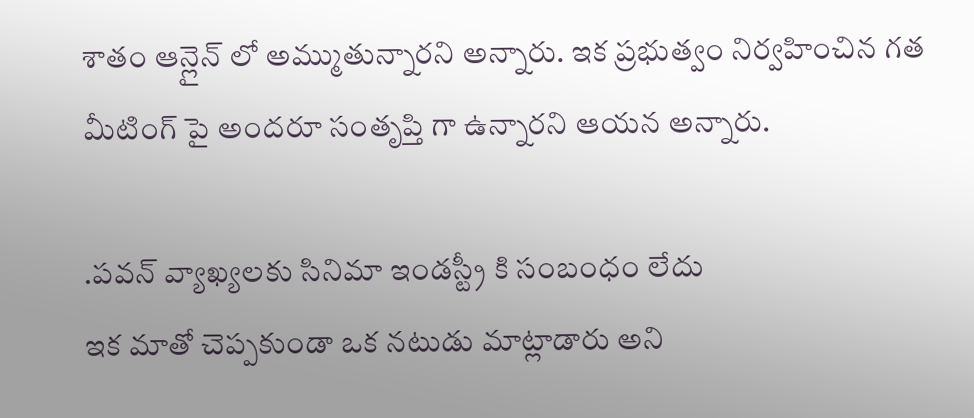శాతం ఆన్లైన్ లో అమ్ముతున్నారని అన్నారు. ఇక ప్రభుత్వం నిర్వహించిన గత మీటింగ్ పై అందరూ సంతృప్తి గా ఉన్నారని ఆయన అన్నారు.

.పవన్ వ్యాఖ్యలకు సినిమా ఇండస్ట్రీ కి సంబంధం లేదు
ఇక మాతో చెప్పకుండా ఒక నటుడు మాట్లాడారు అని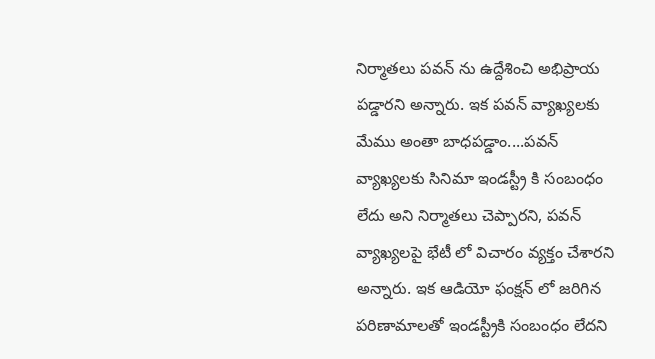నిర్మాతలు పవన్ ను ఉద్దేశించి అభిప్రాయ పడ్డారని అన్నారు. ఇక పవన్ వ్యాఖ్యలకు మేము అంతా బాధపడ్డాం....పవన్ వ్యాఖ్యలకు సినిమా ఇండస్ట్రీ కి సంబంధం లేదు అని నిర్మాతలు చెప్పారని, పవన్ వ్యాఖ్యలపై భేటీ లో విచారం వ్యక్తం చేశారని అన్నారు. ఇక ఆడియో ఫంక్షన్ లో జరిగిన పరిణామాలతో ఇండస్ట్రీకి సంబంధం లేదని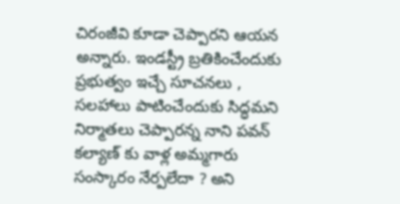చిరంజీవి కూడా చెప్పారని ఆయన అన్నారు. ఇండస్ట్రీ బ్రతికించేందుకు ప్రభుత్వం ఇచ్చే సూచనలు , సలహాలు పాటించేందుకు సిద్ధమని నిర్మాతలు చెప్పారన్న నాని పవన్ కల్యాణ్ కు వాళ్ల అమ్మగారు సంస్కారం నేర్పలేదా ? అని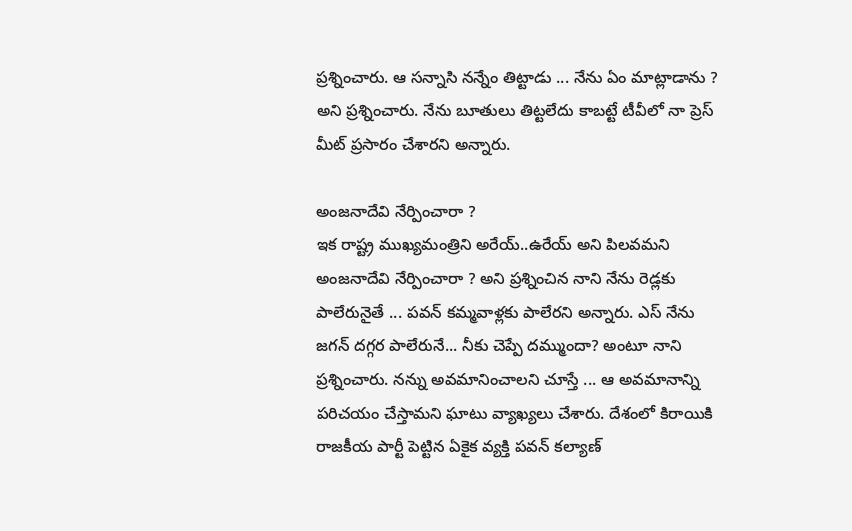ప్రశ్నించారు. ఆ సన్నాసి నన్నేం తిట్టాడు ... నేను ఏం మాట్లాడాను ? అని ప్రశ్నించారు. నేను బూతులు తిట్టలేదు కాబట్టే టీవీలో నా ప్రెస్ మీట్ ప్రసారం చేశారని అన్నారు.

అంజనాదేవి నేర్పించారా ?
ఇక రాష్ట్ర ముఖ్యమంత్రిని అరేయ్..ఉరేయ్ అని పిలవమని అంజనాదేవి నేర్పించారా ? అని ప్రశ్నించిన నాని నేను రెడ్లకు పాలేరునైతే ... పవన్ కమ్మవాళ్లకు పాలేరని అన్నారు. ఎస్ నేను జగన్ దగ్గర పాలేరునే... నీకు చెప్పే దమ్ముందా? అంటూ నాని ప్రశ్నించారు. నన్ను అవమానించాలని చూస్తే ... ఆ అవమానాన్ని పరిచయం చేస్తామని ఘాటు వ్యాఖ్యలు చేశారు. దేశంలో కిరాయికి రాజకీయ పార్టీ పెట్టిన ఏకైక వ్యక్తి పవన్ కల్యాణ్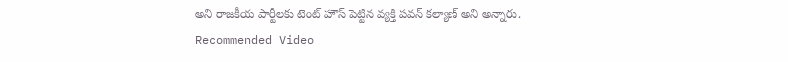అని రాజకీయ పార్టీలకు టెంట్ హౌస్ పెట్టిన వ్యక్తి పవన్ కల్యాణ్ అని అన్నారు.
Recommended Video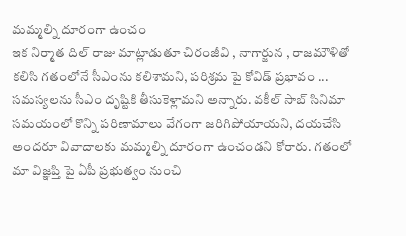మమ్మల్ని దూరంగా ఉంచం
ఇక నిర్మాత దిల్ రాజు మాట్లాడుతూ చిరంజీవి , నాగార్జున , రాజమౌళితో కలిసి గతంలోనే సీఎంను కలిశామని, పరిశ్రమ పై కోవిడ్ ప్రభావం ... సమస్యలను సీఎం దృష్టికి తీసుకెళ్లామని అన్నారు. వకీల్ సాబ్ సినిమా సమయంలో కొన్ని పరిణామాలు వేగంగా జరిగిపోయాయని, దయచేసి అందరూ వివాదాలకు మమ్మల్ని దూరంగా ఉంచండని కోరారు. గతంలో మా విజ్ఞప్తి పై ఏపీ ప్రభుత్వం నుంచి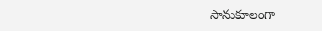సానుకూలంగా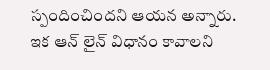స్పందించిందని ఆయన అన్నారు. ఇక ఆన్ లైన్ విధానం కావాలని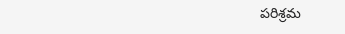పరిశ్రమ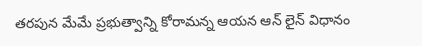తరపున మేమే ప్రభుత్వాన్ని కోరామన్న ఆయన ఆన్ లైన్ విధానం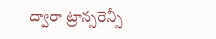ద్వారా ట్రాన్సరెన్సీ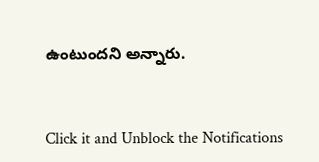ఉంటుందని అన్నారు.


Click it and Unblock the Notifications